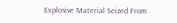Explosive Material Seized From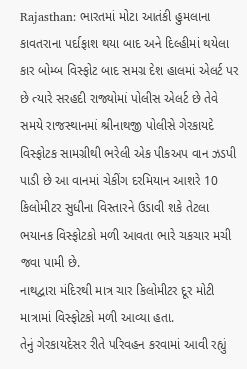Rajasthan: ભારતમાં મોટા આતંકી હુમલાના કાવતરાના પર્દાફાશ થયા બાદ અને દિલ્હીમાં થયેલા કાર બોમ્બ વિસ્ફોટ બાદ સમગ્ર દેશ હાલમાં એલર્ટ પર છે ત્યારે સરહદી રાજ્યોમાં પોલીસ એલર્ટ છે તેવે સમયે રાજસ્થાનમાં શ્રીનાથજી પોલીસે ગેરકાયદે વિસ્ફોટક સામગ્રીથી ભરેલી એક પીકઅપ વાન ઝડપી પાડી છે આ વાનમાં ચેકીંગ દરમિયાન આશરે 10 કિલોમીટર સુધીના વિસ્તારને ઉડાવી શકે તેટલા ભયાનક વિસ્ફોટકો મળી આવતા ભારે ચકચાર મચી જવા પામી છે.
નાથદ્વારા મંદિરથી માત્ર ચાર કિલોમીટર દૂર મોટી માત્રામાં વિસ્ફોટકો મળી આવ્યા હતા.
તેનું ગેરકાયદેસર રીતે પરિવહન કરવામાં આવી રહ્યું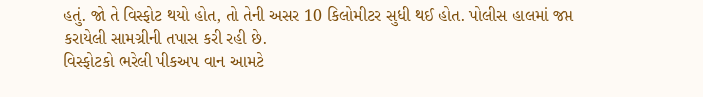હતું. જો તે વિસ્ફોટ થયો હોત, તો તેની અસર 10 કિલોમીટર સુધી થઈ હોત. પોલીસ હાલમાં જપ્ત કરાયેલી સામગ્રીની તપાસ કરી રહી છે.
વિસ્ફોટકો ભરેલી પીકઅપ વાન આમટે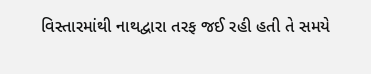વિસ્તારમાંથી નાથદ્વારા તરફ જઈ રહી હતી તે સમયે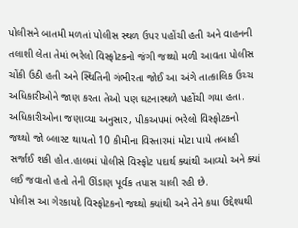પોલીસને બાતમી મળતાં પોલીસ સ્થળ ઉપર પહોંચી હતી અને વાહનની તલાશી લેતા તેમાં ભરેલો વિસ્ફોટકનો જંગી જથ્થો મળી આવતા પોલીસ ચોંકી ઉઠી હતી અને સ્થિતિની ગંભીરતા જોઈ આ અંગે તાત્કાલિક ઉચ્ચ અધિકારીઓને જાણ કરતા તેઓ પણ ઘટનાસ્થળે પહોંચી ગયા હતા.
અધિકારીઓના જણાવ્યા અનુસાર, પીકઅપમાં ભરેલો વિસ્ફોટકનો જથ્થો જો બ્લાસ્ટ થાયતો 10 કીમીના વિસ્તારમાં મોટા પાયે તબાહી સર્જાઈ શકી હોત.હાલમાં પોલીસે વિસ્ફોટ પદાર્થ ક્યાંથી આવ્યો અને ક્યાં લઈ જવાતો હતો તેની ઊંડાણ પૂર્વક તપાસ ચાલી રહી છે.
પોલીસ આ ગેરકાયદે વિસ્ફોટકનો જથ્થો ક્યાંથી અને તેને કયા ઉદ્દેશ્યથી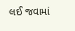લઈ જવામાં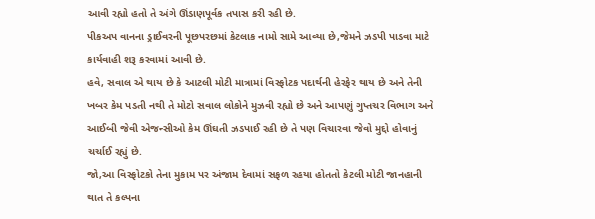આવી રહ્યો હતો તે અંગે ઊંડાણપૂર્વક તપાસ કરી રહી છે.
પીકઅપ વાનના ડ્રાઈવરની પૂછપરછમાં કેટલાક નામો સામે આવ્યા છે,જેમને ઝડપી પાડવા માટે કાર્યવાહી શરૂ કરવામાં આવી છે.
હવે, સવાલ એ થાય છે કે આટલી મોટી માત્રામાં વિસ્ફોટક પદાર્થની હેરફેર થાય છે અને તેની ખબર કેમ પડતી નથી તે મોટો સવાલ લોકોને મુઝવી રહ્યો છે અને આપણું ગુપ્તચર વિભાગ અને આઈબી જેવી એજન્સીઓ કેમ ઊંઘતી ઝડપાઈ રહી છે તે પણ વિચારવા જેવો મુદ્દો હોવાનું ચર્ચાઈ રહ્યું છે.
જો,આ વિસ્ફોટકો તેના મુકામ પર અંજામ દેવામાં સફળ રહયા હોતતો કેટલી મોટી જાનહાની થાત તે કલ્પના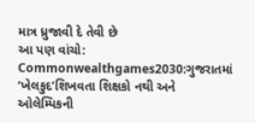માત્ર ધ્રુજાવી દે તેવી છે
આ પણ વાંચો:
Commonwealthgames2030:ગુજરાતમાં ‘ખેલકુદ’શિખવતા શિક્ષકો નથી અને ઓલેમ્પિકની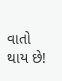વાતો થાય છે!